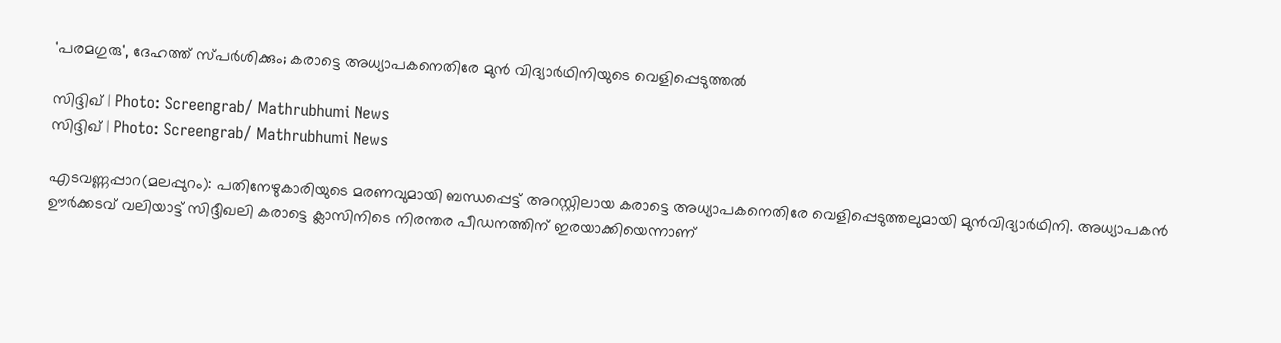'പരമഗുരു', ദേഹത്ത് സ്പർശിക്കും; കരാട്ടെ അധ്യാപകനെതിരേ മുൻ വിദ്യാർഥിനിയുടെ വെളിപ്പെടുത്തൽ

സിദ്ദിഖ് | Photo: Screengrab/ Mathrubhumi News
സിദ്ദിഖ് | Photo: Screengrab/ Mathrubhumi News

എടവണ്ണപ്പാറ(മലപ്പുറം): പതിനേഴുകാരിയുടെ മരണവുമായി ബന്ധപ്പെട്ട് അറസ്റ്റിലായ കരാട്ടെ അധ്യാപകനെതിരേ വെളിപ്പെടുത്തലുമായി മുന്‍വിദ്യാര്‍ഥിനി. അധ്യാപകന്‍ ഊര്‍ക്കടവ് വലിയാട്ട് സിദ്ദീഖലി കരാട്ടെ ക്ലാസിനിടെ നിരന്തര പീഡനത്തിന് ഇരയാക്കിയെന്നാണ്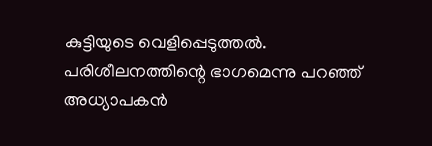കുട്ടിയുടെ വെളിപ്പെടുത്തല്‍. പരിശീലനത്തിന്റെ ഭാഗമെന്നു പറഞ്ഞ് അധ്യാപകന്‍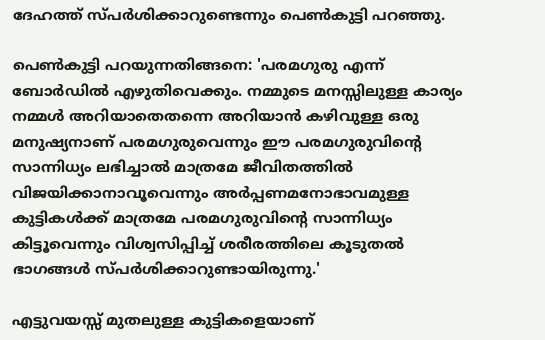ദേഹത്ത് സ്പര്‍ശിക്കാറുണ്ടെന്നും പെണ്‍കുട്ടി പറഞ്ഞു.

പെണ്‍കുട്ടി പറയുന്നതിങ്ങനെ: 'പരമഗുരു എന്ന് ബോര്‍ഡില്‍ എഴുതിവെക്കും. നമ്മുടെ മനസ്സിലുള്ള കാര്യം നമ്മള്‍ അറിയാതെതന്നെ അറിയാന്‍ കഴിവുള്ള ഒരു മനുഷ്യനാണ് പരമഗുരുവെന്നും ഈ പരമഗുരുവിന്റെ സാന്നിധ്യം ലഭിച്ചാല്‍ മാത്രമേ ജീവിതത്തില്‍ വിജയിക്കാനാവൂവെന്നും അര്‍പ്പണമനോഭാവമുള്ള കുട്ടികള്‍ക്ക് മാത്രമേ പരമഗുരുവിന്റെ സാന്നിധ്യം കിട്ടൂവെന്നും വിശ്വസിപ്പിച്ച് ശരീരത്തിലെ കൂടുതല്‍ ഭാഗങ്ങള്‍ സ്പര്‍ശിക്കാറുണ്ടായിരുന്നു.'

എട്ടുവയസ്സ് മുതലുള്ള കുട്ടികളെയാണ്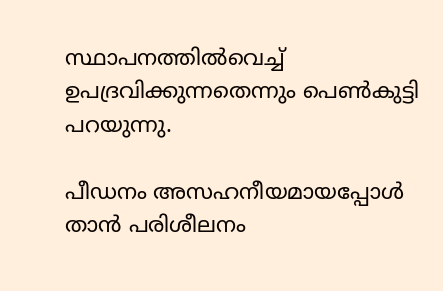സ്ഥാപനത്തില്‍വെച്ച് ഉപദ്രവിക്കുന്നതെന്നും പെണ്‍കുട്ടി പറയുന്നു.

പീഡനം അസഹനീയമായപ്പോള്‍ താന്‍ പരിശീലനം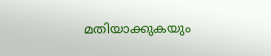മതിയാക്കുകയും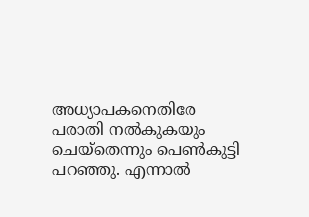അധ്യാപകനെതിരേ പരാതി നല്‍കുകയും ചെയ്‌തെന്നും പെണ്‍കുട്ടി പറഞ്ഞു. എന്നാല്‍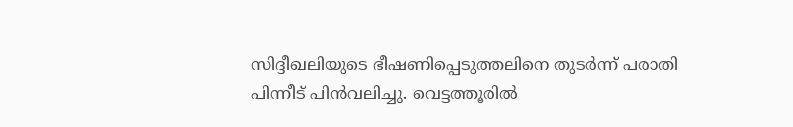സിദ്ദീഖലിയുടെ ഭീഷണിപ്പെടുത്തലിനെ തുടര്‍ന്ന് പരാതി പിന്നീട് പിന്‍വലിച്ചു. വെട്ടത്തൂരില്‍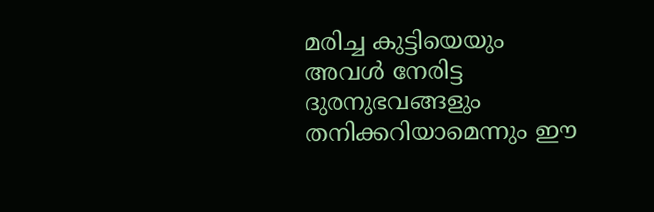മരിച്ച കുട്ടിയെയും അവള്‍ നേരിട്ട ദുരനുഭവങ്ങളും തനിക്കറിയാമെന്നും ഈ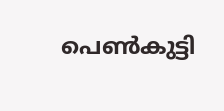പെണ്‍കുട്ടി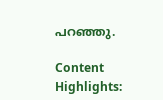പറഞ്ഞു.

Content Highlights: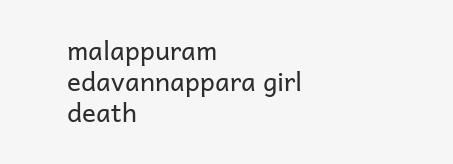malappuram edavannappara girl death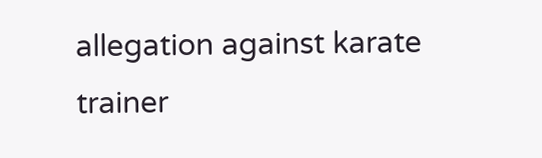allegation against karate trainer